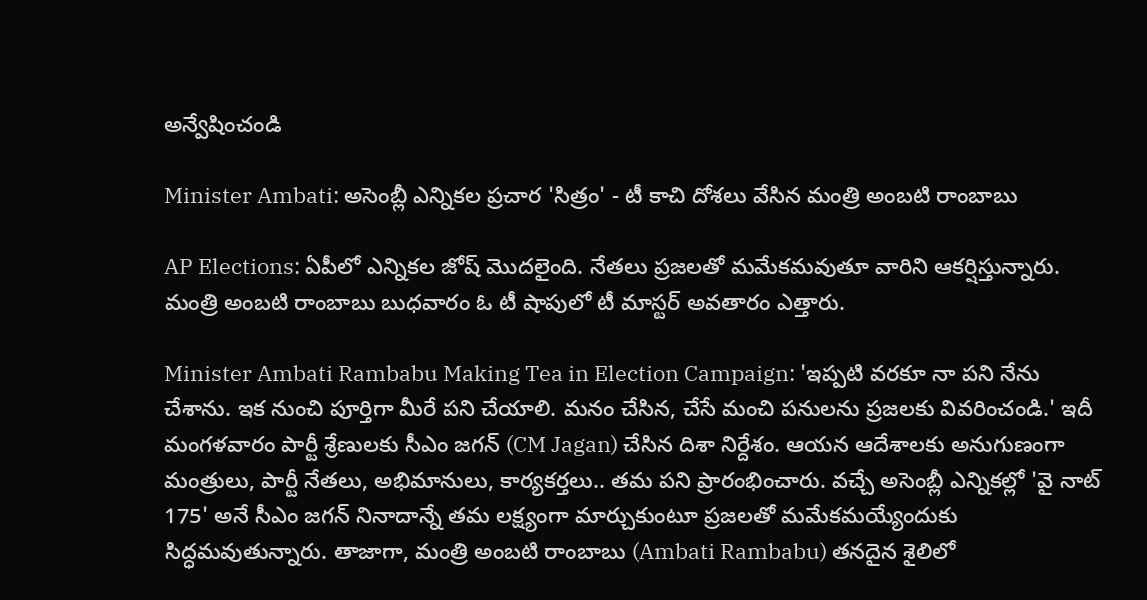అన్వేషించండి

Minister Ambati: అసెంబ్లీ ఎన్నికల ప్రచార 'సిత్రం' - టీ కాచి దోశలు వేసిన మంత్రి అంబటి రాంబాబు

AP Elections: ఏపీలో ఎన్నికల జోష్ మొదలైంది. నేతలు ప్రజలతో మమేకమవుతూ వారిని ఆకర్షిస్తున్నారు. మంత్రి అంబటి రాంబాబు బుధవారం ఓ టీ షాపులో టీ మాస్టర్ అవతారం ఎత్తారు.

Minister Ambati Rambabu Making Tea in Election Campaign: 'ఇప్పటి వరకూ నా పని నేను చేశాను. ఇక నుంచి పూర్తిగా మీరే పని చేయాలి. మనం చేసిన, చేసే మంచి పనులను ప్రజలకు వివరించండి.' ఇదీ మంగళవారం పార్టీ శ్రేణులకు సీఎం జగన్ (CM Jagan) చేసిన దిశా నిర్దేశం. ఆయన ఆదేశాలకు అనుగుణంగా మంత్రులు, పార్టీ నేతలు, అభిమానులు, కార్యకర్తలు.. తమ పని ప్రారంభించారు. వచ్చే అసెంబ్లీ ఎన్నికల్లో 'వై నాట్ 175' అనే సీఎం జగన్ నినాదాన్నే తమ లక్ష్యంగా మార్చుకుంటూ ప్రజలతో మమేకమయ్యేందుకు సిద్ధమవుతున్నారు. తాజాగా, మంత్రి అంబటి రాంబాబు (Ambati Rambabu) తనదైన శైలిలో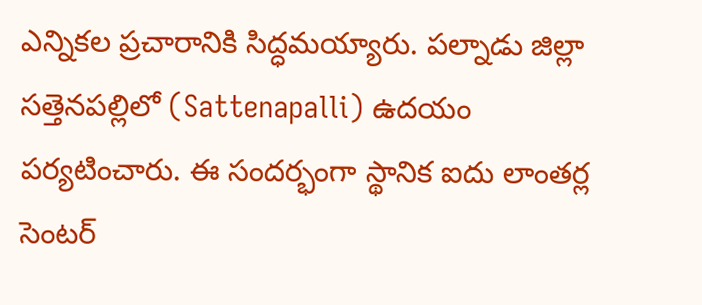ఎన్నికల ప్రచారానికి సిద్ధమయ్యారు. పల్నాడు జిల్లా సత్తెనపల్లిలో (Sattenapalli) ఉదయం పర్యటించారు. ఈ సందర్భంగా స్థానిక ఐదు లాంతర్ల సెంటర్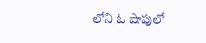లోని ఓ షాపులో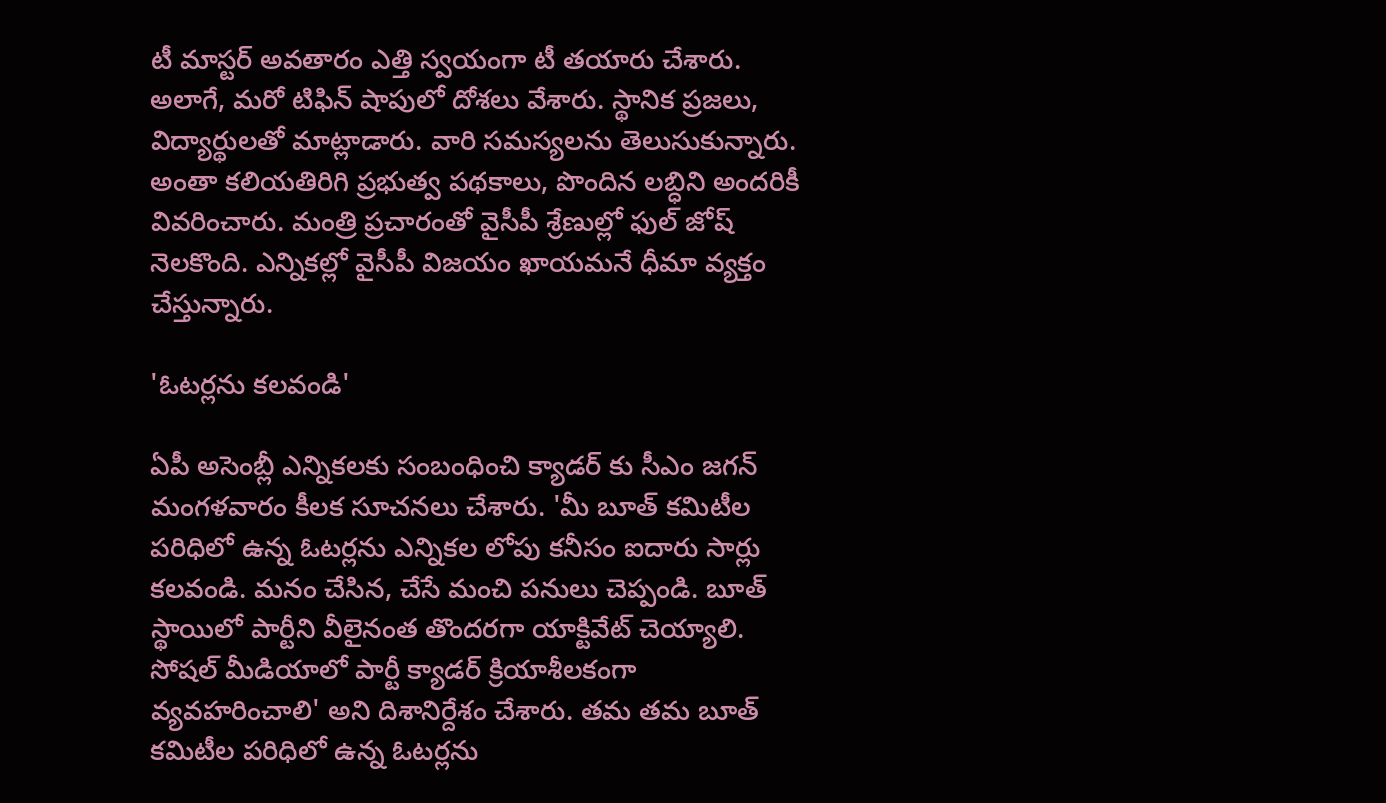టీ మాస్టర్ అవతారం ఎత్తి స్వయంగా టీ తయారు చేశారు. అలాగే, మరో టిఫిన్ షాపులో దోశలు వేశారు. స్థానిక ప్రజలు, విద్యార్థులతో మాట్లాడారు. వారి సమస్యలను తెలుసుకున్నారు. అంతా కలియతిరిగి ప్రభుత్వ పథకాలు, పొందిన లబ్ధిని అందరికీ వివరించారు. మంత్రి ప్రచారంతో వైసీపీ శ్రేణుల్లో ఫుల్ జోష్ నెలకొంది. ఎన్నికల్లో వైసీపీ విజయం ఖాయమనే ధీమా వ్యక్తం చేస్తున్నారు.

'ఓటర్లను కలవండి'

ఏపీ అసెంబ్లీ ఎన్నికలకు సంబంధించి క్యాడర్ కు సీఎం జగన్ మంగళవారం కీలక సూచనలు చేశారు. 'మీ బూత్ కమిటీల పరిధిలో ఉన్న ఓటర్లను ఎన్నికల లోపు కనీసం ఐదారు సార్లు కలవండి. మనం చేసిన, చేసే మంచి పనులు చెప్పండి. బూత్ స్థాయిలో పార్టీని వీలైనంత తొందరగా యాక్టివేట్ చెయ్యాలి. సోషల్ మీడియాలో పార్టీ క్యాడర్ క్రియాశీలకంగా వ్యవహరించాలి' అని దిశానిర్దేశం చేశారు. తమ తమ బూత్ కమిటీల పరిధిలో ఉన్న ఓటర్లను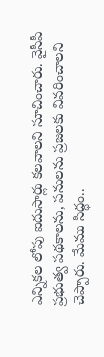ఎన్నికల లోపు ఐదుసార్లు కలవాలని సూచించారు. వైసీపీ ప్రభుత్వ పథకాలను, పనులను ప్రజలకు వివరించాలని చెప్పారు. మేము సిద్ధం..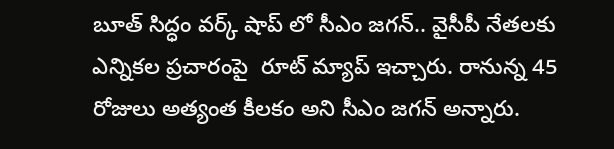బూత్ సిద్ధం వర్క్ షాప్ లో సీఎం జగన్.. వైసీపీ నేతలకు ఎన్నికల ప్రచారంపై  రూట్ మ్యాప్ ఇచ్చారు. రానున్న 45 రోజులు అత్యంత కీలకం అని సీఎం జగన్ అన్నారు.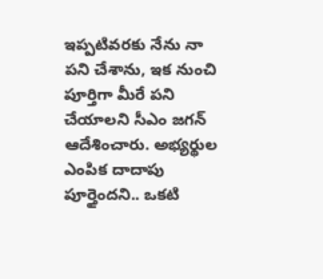ఇప్పటివరకు నేను నా పని చేశాను, ఇక నుంచి పూర్తిగా మీరే పని చేయాలని సీఎం జగన్ ఆదేశించారు. అభ్యర్థుల ఎంపిక దాదాపు పూర్తైందని.. ఒకటి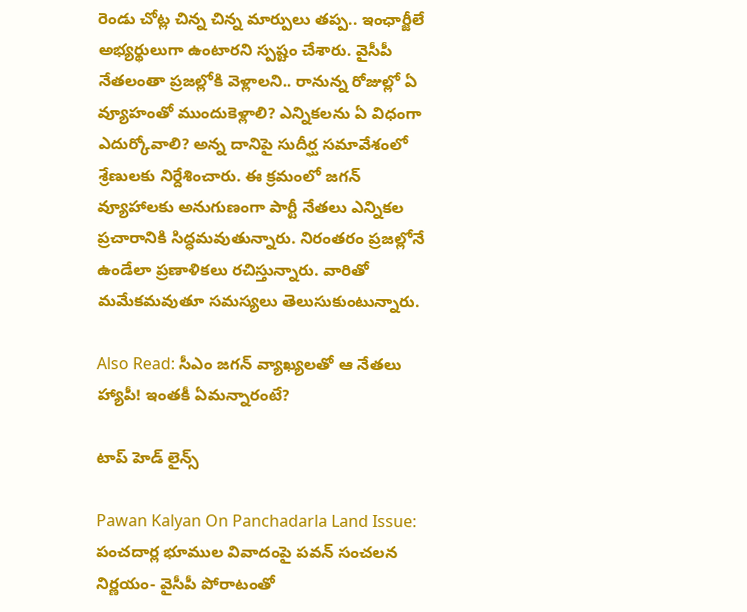రెండు చోట్ల చిన్న చిన్న మార్పులు తప్ప.. ఇంఛార్జీలే అభ్యర్థులుగా ఉంటారని స్పష్టం చేశారు. వైసీపీ నేతలంతా ప్రజల్లోకి వెళ్లాలని.. రానున్న రోజుల్లో ఏ వ్యూహంతో ముందుకెళ్లాలి? ఎన్నికలను ఏ విధంగా ఎదుర్కోవాలి? అన్న దానిపై సుదీర్ఘ సమావేశంలో శ్రేణులకు నిర్దేశించారు. ఈ క్రమంలో జగన్ వ్యూహాలకు అనుగుణంగా పార్టీ నేతలు ఎన్నికల ప్రచారానికి సిద్ధమవుతున్నారు. నిరంతరం ప్రజల్లోనే ఉండేలా ప్రణాళికలు రచిస్తున్నారు. వారితో మమేకమవుతూ సమస్యలు తెలుసుకుంటున్నారు.

Also Read: సీఎం జగన్‌ వ్యాఖ్యలతో ఆ నేతలు హ్యాపీ! ఇంతకీ ఏమన్నారంటే?

టాప్ హెడ్ లైన్స్

Pawan Kalyan On Panchadarla Land Issue: పంచదార్ల భూముల వివాదంపై పవన్ సంచలన నిర్ణయం- వైసీపీ పోరాటంతో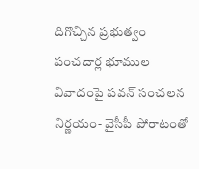దిగొచ్చిన ప్రభుత్వం
పంచదార్ల భూముల వివాదంపై పవన్ సంచలన నిర్ణయం- వైసీపీ పోరాటంతో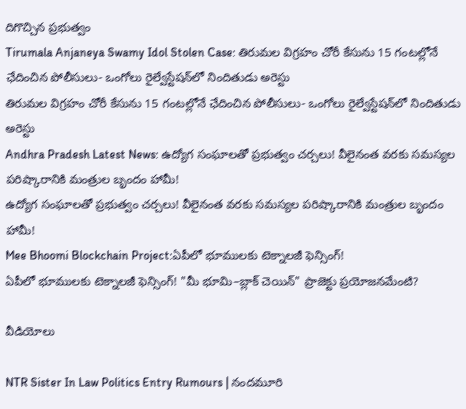దిగొచ్చిన ప్రభుత్వం
Tirumala Anjaneya Swamy Idol Stolen Case: తిరుమల విగ్రహం చోరీ కేసును 15 గంటల్లోనే ఛేదించిన పోలీసులు- ఒంగోలు రైల్వేస్టేషన్‌లో నిందితుడు అరెస్టు
తిరుమల విగ్రహం చోరీ కేసును 15 గంటల్లోనే ఛేదించిన పోలీసులు- ఒంగోలు రైల్వేస్టేషన్‌లో నిందితుడు అరెస్టు
Andhra Pradesh Latest News: ఉద్యోగ సంఘాలతో ప్రభుత్వం చర్చలు! వీలైనంత వరకు సమస్యల పరిష్కారానికి మంత్రుల బృందం హామీ!
ఉద్యోగ సంఘాలతో ప్రభుత్వం చర్చలు! వీలైనంత వరకు సమస్యల పరిష్కారానికి మంత్రుల బృందం హామీ!
Mee Bhoomi Blockchain Project:ఏపీలో భూములకు టెక్నాలజీ ఫెన్సింగ్‌!
ఏపీలో భూములకు టెక్నాలజీ ఫెన్సింగ్‌! "మీ భూమి–బ్లాక్‌ చెయిన్" ప్రాజెక్టు ప్రయోజనమేంటి?

వీడియోలు

NTR Sister In Law Politics Entry Rumours | నందమూరి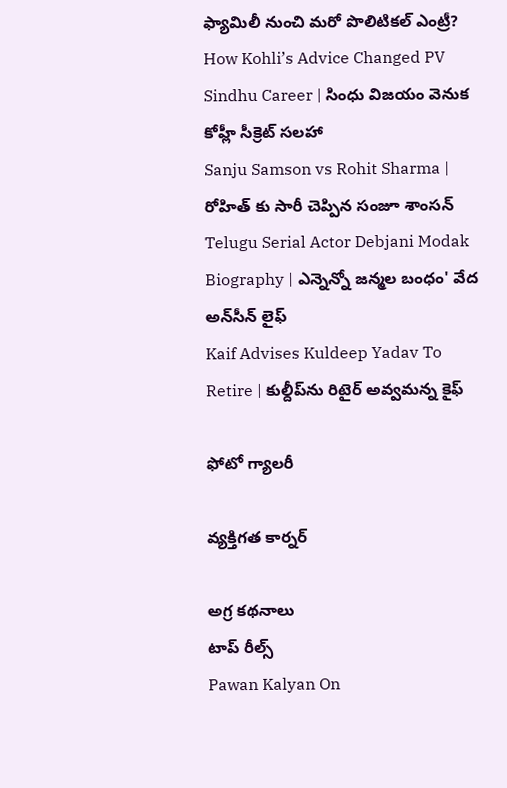ఫ్యామిలీ నుంచి మరో పొలిటికల్ ఎంట్రీ?
How Kohli’s Advice Changed PV Sindhu Career | సింధు విజయం వెనుక కోహ్లీ సీక్రెట్ సలహా
Sanju Samson vs Rohit Sharma | రోహిత్ కు సారీ చెప్పిన సంజూ శాంస‌న్
Telugu Serial Actor Debjani Modak Biography | ఎన్నెన్నో జన్మల బంధం' వేద అన్‌సీన్ లైఫ్
Kaif Advises Kuldeep Yadav To Retire | కుల్దీప్‌ను రిటైర్ అవ్వమన్న కైఫ్

ఫోటో గ్యాలరీ

వ్యక్తిగత కార్నర్

అగ్ర కథనాలు
టాప్ రీల్స్
Pawan Kalyan On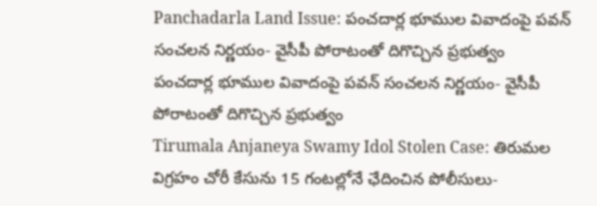Panchadarla Land Issue: పంచదార్ల భూముల వివాదంపై పవన్ సంచలన నిర్ణయం- వైసీపీ పోరాటంతో దిగొచ్చిన ప్రభుత్వం
పంచదార్ల భూముల వివాదంపై పవన్ సంచలన నిర్ణయం- వైసీపీ పోరాటంతో దిగొచ్చిన ప్రభుత్వం
Tirumala Anjaneya Swamy Idol Stolen Case: తిరుమల విగ్రహం చోరీ కేసును 15 గంటల్లోనే ఛేదించిన పోలీసులు-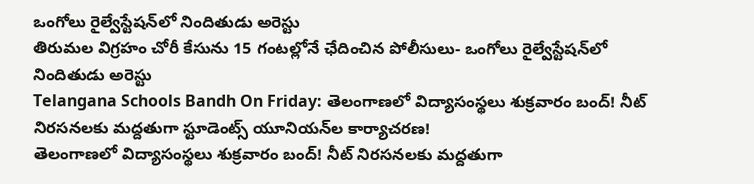ఒంగోలు రైల్వేస్టేషన్‌లో నిందితుడు అరెస్టు
తిరుమల విగ్రహం చోరీ కేసును 15 గంటల్లోనే ఛేదించిన పోలీసులు- ఒంగోలు రైల్వేస్టేషన్‌లో నిందితుడు అరెస్టు
Telangana Schools Bandh On Friday: తెలంగాణలో విద్యాసంస్థలు శుక్రవారం బంద్‌! నీట్‌ నిరసనలకు మద్దతుగా స్టూడెంట్స్ యూనియన్‌ల కార్యాచరణ!
తెలంగాణలో విద్యాసంస్థలు శుక్రవారం బంద్‌! నీట్‌ నిరసనలకు మద్దతుగా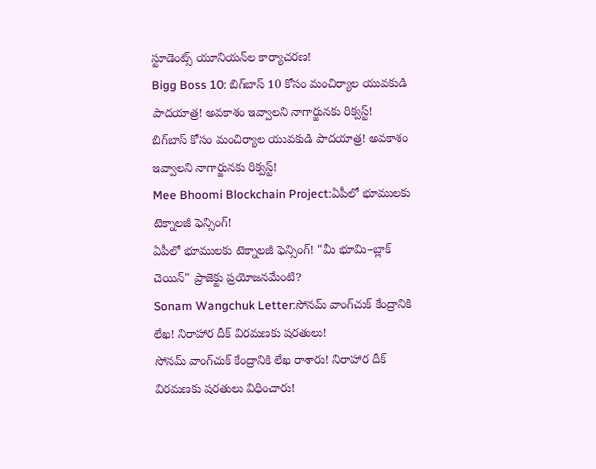స్టూడెంట్స్ యూనియన్‌ల కార్యాచరణ!
Bigg Boss 10: బిగ్‌బాస్ 10 కోసం మంచిర్యాల యువకుడి పాదయాత్ర! అవకాశం ఇవ్వాలని నాగార్జునకు రిక్వస్ట్‌!
బిగ్‌బాస్ కోసం మంచిర్యాల యువకుడి పాదయాత్ర! అవకాశం ఇవ్వాలని నాగార్జునకు రిక్వస్ట్‌!
Mee Bhoomi Blockchain Project:ఏపీలో భూములకు టెక్నాలజీ ఫెన్సింగ్‌!
ఏపీలో భూములకు టెక్నాలజీ ఫెన్సింగ్‌! "మీ భూమి–బ్లాక్‌ చెయిన్" ప్రాజెక్టు ప్రయోజనమేంటి?
Sonam Wangchuk Letter:సోనమ్‌ వాంగ్‌చుక్‌ కేంద్రానికి లేఖ! నిరాహార దీక్ విరమణకు షరతులు!
సోనమ్‌ వాంగ్‌చుక్‌ కేంద్రానికి లేఖ రాశారు! నిరాహార దీక్ విరమణకు షరతులు విధించారు!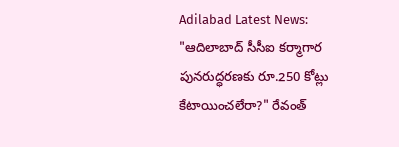Adilabad Latest News:
"ఆదిలాబాద్‌ సీసీఐ కర్మాగార పునరుద్ధరణకు రూ.250 కోట్లు కేటాయించలేరా?" రేవంత్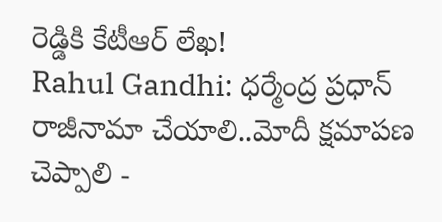రెడ్డికి కేటీఆర్ లేఖ!
Rahul Gandhi: ధర్మేంద్ర ప్రధాన్ రాజీనామా చేయాలి..మోదీ క్షమాపణ చెప్పాలి -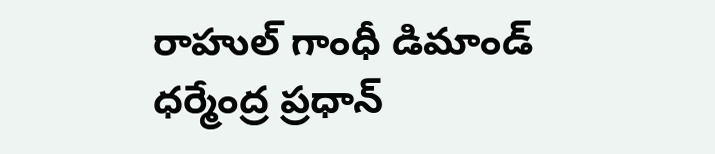రాహుల్ గాంధీ డిమాండ్
ధర్మేంద్ర ప్రధాన్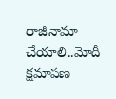రాజీనామా చేయాలి..మోదీ క్షమాపణ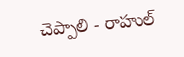చెప్పాలి - రాహుల్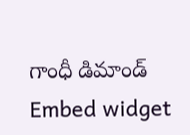గాంధీ డిమాండ్
Embed widget